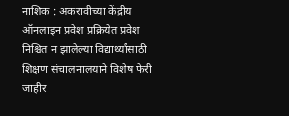नाशिक : अकरावीच्या केंद्रीय ऑनलाइन प्रवेश प्रक्रियेत प्रवेश निश्चित न झालेल्या विद्यार्थ्यांसाठी शिक्षण संचालनालयाने विशेष फेरी जाहीर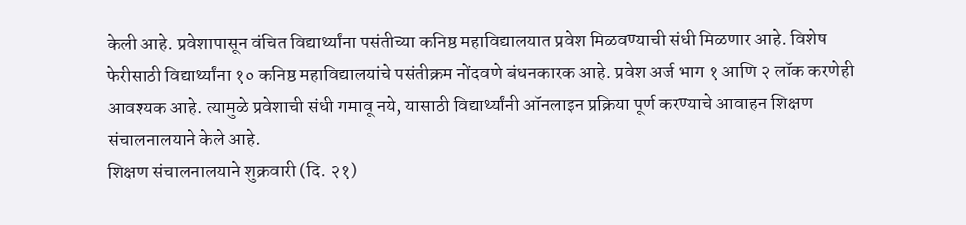केली आहे. प्रवेशापासून वंचित विद्यार्थ्यांना पसंतीच्या कनिष्ठ महाविद्यालयात प्रवेश मिळवण्याची संधी मिळणार आहे. विशेष फेरीसाठी विद्यार्थ्यांना १० कनिष्ठ महाविद्यालयांचे पसंतीक्रम नोंदवणे बंधनकारक आहे. प्रवेश अर्ज भाग १ आणि २ लॉक करणेही आवश्यक आहे. त्यामुळे प्रवेशाची संधी गमावू नये, यासाठी विद्यार्थ्यांनी ऑनलाइन प्रक्रिया पूर्ण करण्याचे आवाहन शिक्षण संचालनालयाने केले आहे.
शिक्षण संचालनालयाने शुक्रवारी (दि. २१)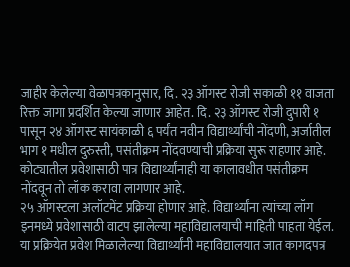जाहीर केलेल्या वेळापत्रकानुसार, दि. २३ ऑगस्ट रोजी सकाळी ११ वाजता रिक्त जागा प्रदर्शित केल्या जाणार आहेत. दि. २३ ऑगस्ट रोजी दुपारी १ पासून २४ ऑगस्ट सायंकाळी ६ पर्यंत नवीन विद्यार्थ्यांची नोंदणी, अर्जातील भाग १ मधील दुरुस्ती, पसंतीक्रम नोंदवण्याची प्रक्रिया सुरू राहणार आहे. कोट्यातील प्रवेशासाठी पात्र विद्यार्थ्यांनाही या कालावधीत पसंतीक्रम नोंदवून तो लॉक करावा लागणार आहे.
२५ ऑगस्टला अलॉटमेंट प्रक्रिया होणार आहे. विद्यार्थ्यांना त्यांच्या लॉग इनमध्ये प्रवेशासाठी वाटप झालेल्या महाविद्यालयाची माहिती पाहता येईल. या प्रक्रियेत प्रवेश मिळालेल्या विद्यार्थ्यांनी महाविद्यालयात जात कागदपत्र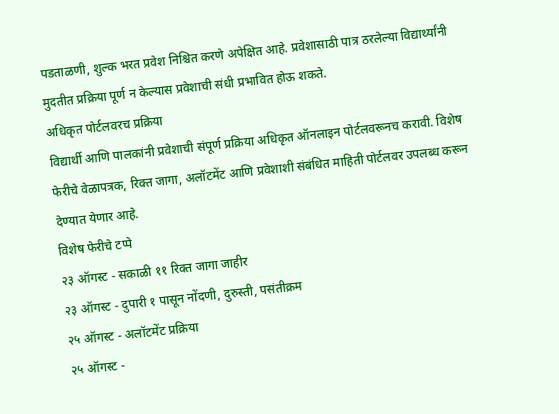पडताळणी, शुल्क भरत प्रवेश निश्चित करणे अपेक्षित आहे. प्रवेशासाठी पात्र ठरलेल्या विद्यार्थ्यांनी मुदतीत प्रक्रिया पूर्ण न केल्यास प्रवेशाची संधी प्रभावित होऊ शकते.
अधिकृत पोर्टलवरच प्रक्रिया
विद्यार्थी आणि पालकांनी प्रवेशाची संपूर्ण प्रक्रिया अधिकृत ऑनलाइन पोर्टलवरूनच करावी. विशेष फेरीचे वेळापत्रक, रिक्त जागा, अलॉटमेंट आणि प्रवेशाशी संबंधित माहिती पोर्टलवर उपलब्ध करून देण्यात येणार आहे.
विशेष फेरीचे टप्पे
२३ ऑगस्ट - सकाळी ११ रिक्त जागा जाहीर
२३ ऑगस्ट - दुपारी १ पासून नोंदणी, दुरुस्ती, पसंतीक्रम
२५ ऑगस्ट - अलॉटमेंट प्रक्रिया
२५ ऑगस्ट -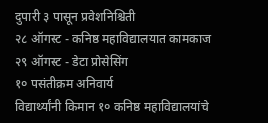दुपारी ३ पासून प्रवेशनिश्चिती
२८ ऑगस्ट - कनिष्ठ महाविद्यालयात कामकाज
२९ ऑगस्ट - डेटा प्रोसेसिंग
१० पसंतीक्रम अनिवार्य
विद्यार्थ्यांनी किमान १० कनिष्ठ महाविद्यालयांचे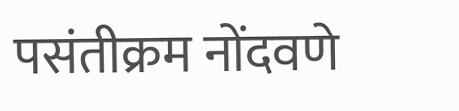पसंतीक्रम नोंदवणे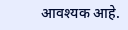आवश्यक आहे.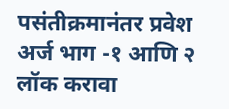पसंतीक्रमानंतर प्रवेश अर्ज भाग -१ आणि २ लॉक करावा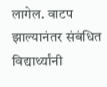लागेल. वाटप झाल्यानंतर संबंधित विद्यार्थ्यांनी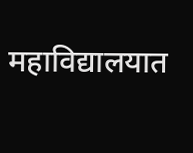महाविद्यालयात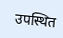उपस्थित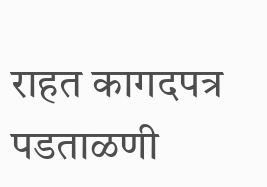राहत कागदपत्र पडताळणी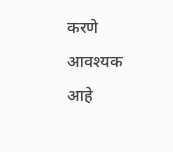करणे आवश्यक आहे